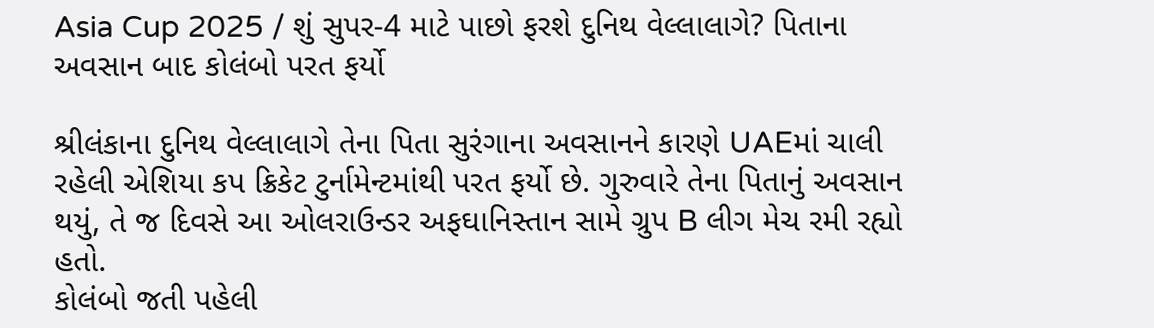Asia Cup 2025 / શું સુપર-4 માટે પાછો ફરશે દુનિથ વેલ્લાલાગે? પિતાના અવસાન બાદ કોલંબો પરત ફર્યો

શ્રીલંકાના દુનિથ વેલ્લાલાગે તેના પિતા સુરંગાના અવસાનને કારણે UAEમાં ચાલી રહેલી એશિયા કપ ક્રિકેટ ટુર્નામેન્ટમાંથી પરત ફર્યો છે. ગુરુવારે તેના પિતાનું અવસાન થયું, તે જ દિવસે આ ઓલરાઉન્ડર અફઘાનિસ્તાન સામે ગ્રુપ B લીગ મેચ રમી રહ્યો હતો.
કોલંબો જતી પહેલી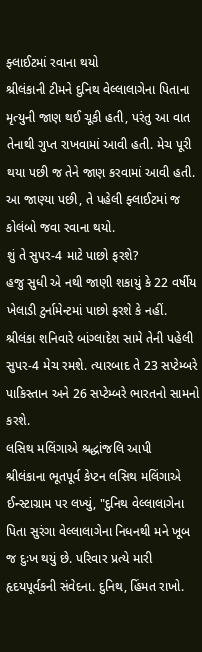ફ્લાઈટમાં રવાના થયો
શ્રીલંકાની ટીમને દુનિથ વેલ્લાલાગેના પિતાના મૃત્યુની જાણ થઈ ચૂકી હતી, પરંતુ આ વાત તેનાથી ગુપ્ત રાખવામાં આવી હતી. મેચ પૂરી થયા પછી જ તેને જાણ કરવામાં આવી હતી. આ જાણ્યા પછી, તે પહેલી ફ્લાઈટમાં જ કોલંબો જવા રવાના થયો.
શું તે સુપર-4 માટે પાછો ફરશે?
હજુ સુધી એ નથી જાણી શકાયું કે 22 વર્ષીય ખેલાડી ટુર્નામેન્ટમાં પાછો ફરશે કે નહીં. શ્રીલંકા શનિવારે બાંગ્લાદેશ સામે તેની પહેલી સુપર-4 મેચ રમશે. ત્યારબાદ તે 23 સપ્ટેમ્બરે પાકિસ્તાન અને 26 સપ્ટેમ્બરે ભારતનો સામનો કરશે.
લસિથ મલિંગાએ શ્રદ્ધાંજલિ આપી
શ્રીલંકાના ભૂતપૂર્વ કેપ્ટન લસિથ મલિંગાએ ઈન્સ્ટાગ્રામ પર લખ્યું, "દુનિથ વેલ્લાલાગેના પિતા સુરંગા વેલ્લાલાગેના નિધનથી મને ખૂબ જ દુઃખ થયું છે. પરિવાર પ્રત્યે મારી હૃદયપૂર્વકની સંવેદના. દુનિથ, હિંમત રાખો.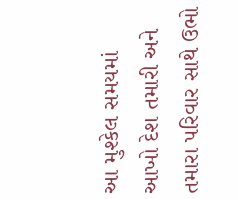આ મુશ્કેલ સમયમાં આખો દેશ તમારી અને તમારા પરિવાર સાથે ઉભો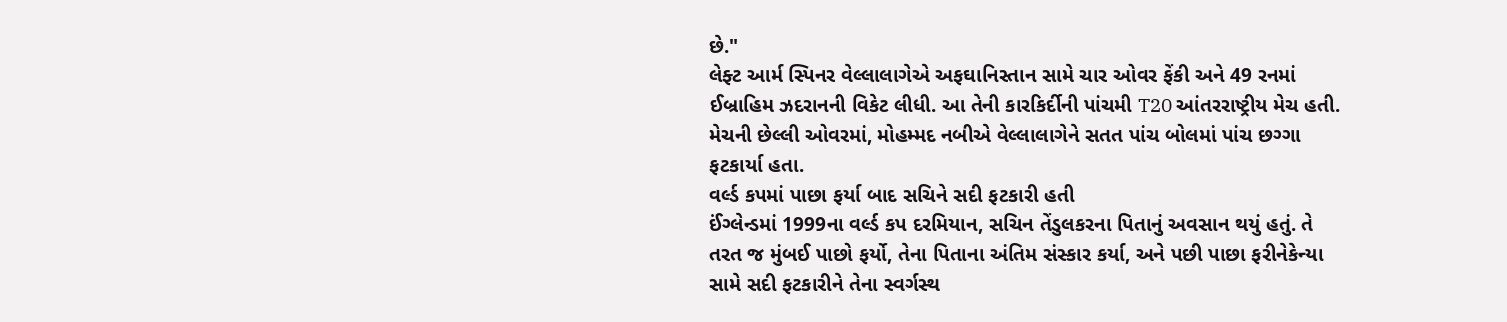છે."
લેફ્ટ આર્મ સ્પિનર વેલ્લાલાગેએ અફઘાનિસ્તાન સામે ચાર ઓવર ફેંકી અને 49 રનમાં ઈબ્રાહિમ ઝદરાનની વિકેટ લીધી. આ તેની કારકિર્દીની પાંચમી T20 આંતરરાષ્ટ્રીય મેચ હતી. મેચની છેલ્લી ઓવરમાં, મોહમ્મદ નબીએ વેલ્લાલાગેને સતત પાંચ બોલમાં પાંચ છગ્ગા ફટકાર્યા હતા.
વર્લ્ડ કપમાં પાછા ફર્યા બાદ સચિને સદી ફટકારી હતી
ઈંગ્લેન્ડમાં 1999ના વર્લ્ડ કપ દરમિયાન, સચિન તેંડુલકરના પિતાનું અવસાન થયું હતું. તે તરત જ મુંબઈ પાછો ફર્યો, તેના પિતાના અંતિમ સંસ્કાર કર્યા, અને પછી પાછા ફરીનેકેન્યા સામે સદી ફટકારીને તેના સ્વર્ગસ્થ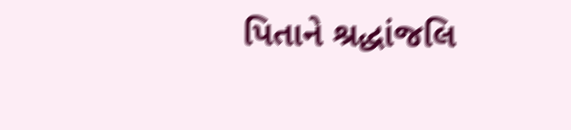પિતાને શ્રદ્ધાંજલિ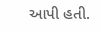આપી હતી.